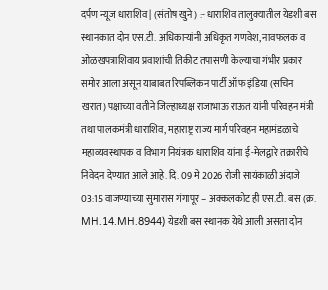दर्पण न्यूज धाराशिव | (संतोष खुने) :- धाराशिव तालुक्यातील येडशी बस स्थानकात दोन एस.टी. अधिकाऱ्यांनी अधिकृत गणवेश, नावफलक व ओळखपत्राशिवाय प्रवाशांची तिकीट तपासणी केल्याचा गंभीर प्रकार समोर आला असून याबाबत रिपब्लिकन पार्टी ऑफ इंडिया (सचिन खरात) पक्षाच्या वतीने जिल्हाध्यक्ष राजाभाऊ राऊत यांनी परिवहन मंत्री तथा पालकमंत्री धाराशिव, महाराष्ट्र राज्य मार्ग परिवहन महामंडळाचे महाव्यवस्थापक व विभाग नियंत्रक धाराशिव यांना ई-मेलद्वारे तक्रारीचे निवेदन देण्यात आले आहे. दि. 09 मे 2026 रोजी सायंकाळी अंदाजे 03:15 वाजण्याच्या सुमारास गंगापूर – अक्कलकोट ही एस.टी. बस (क्र. MH.14.MH.8944) येडशी बस स्थानक येथे आली असता दोन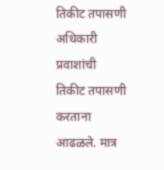तिकीट तपासणी अधिकारी प्रवाशांची तिकीट तपासणी करताना आढळले. मात्र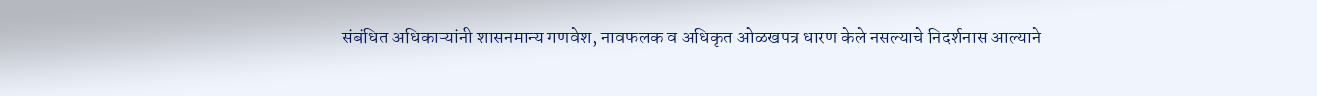संबंधित अधिकाऱ्यांनी शासनमान्य गणवेश, नावफलक व अधिकृत ओळखपत्र धारण केले नसल्याचे निदर्शनास आल्याने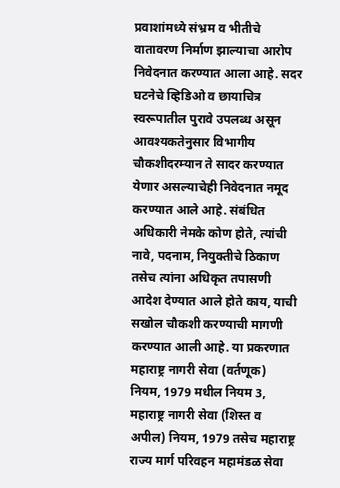प्रवाशांमध्ये संभ्रम व भीतीचे वातावरण निर्माण झाल्याचा आरोप निवेदनात करण्यात आला आहे. सदर घटनेचे व्हिडिओ व छायाचित्र स्वरूपातील पुरावे उपलब्ध असून आवश्यकतेनुसार विभागीय चौकशीदरम्यान ते सादर करण्यात येणार असल्याचेही निवेदनात नमूद करण्यात आले आहे. संबंधित अधिकारी नेमके कोण होते, त्यांची नावे, पदनाम, नियुक्तीचे ठिकाण तसेच त्यांना अधिकृत तपासणी आदेश देण्यात आले होते काय, याची सखोल चौकशी करण्याची मागणी करण्यात आली आहे. या प्रकरणात महाराष्ट्र नागरी सेवा (वर्तणूक) नियम, 1979 मधील नियम 3, महाराष्ट्र नागरी सेवा (शिस्त व अपील) नियम, 1979 तसेच महाराष्ट्र राज्य मार्ग परिवहन महामंडळ सेवा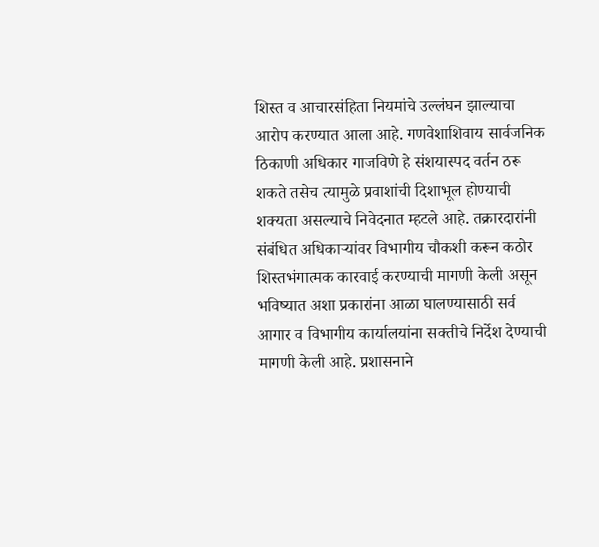शिस्त व आचारसंहिता नियमांचे उल्लंघन झाल्याचा आरोप करण्यात आला आहे. गणवेशाशिवाय सार्वजनिक ठिकाणी अधिकार गाजविणे हे संशयास्पद वर्तन ठरू शकते तसेच त्यामुळे प्रवाशांची दिशाभूल होण्याची शक्यता असल्याचे निवेदनात म्हटले आहे. तक्रारदारांनी संबंधित अधिकाऱ्यांवर विभागीय चौकशी करून कठोर शिस्तभंगात्मक कारवाई करण्याची मागणी केली असून भविष्यात अशा प्रकारांना आळा घालण्यासाठी सर्व आगार व विभागीय कार्यालयांना सक्तीचे निर्देश देण्याची मागणी केली आहे. प्रशासनाने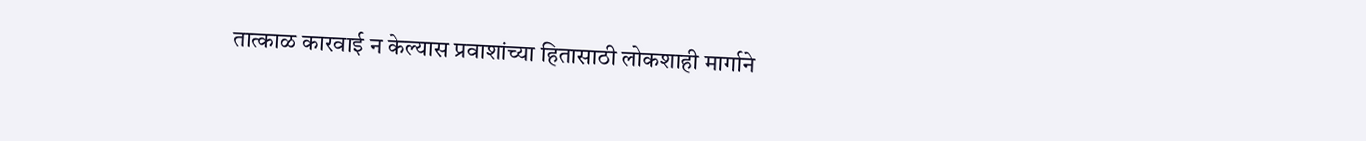तात्काळ कारवाई न केल्यास प्रवाशांच्या हितासाठी लोकशाही मार्गाने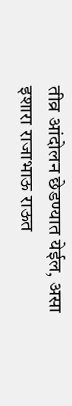तीव्र आंदोलन छेडण्यात येईल, असा इशारा राजाभाऊ राऊत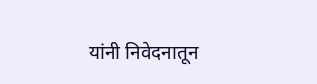यांनी निवेदनातून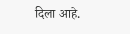दिला आहे.